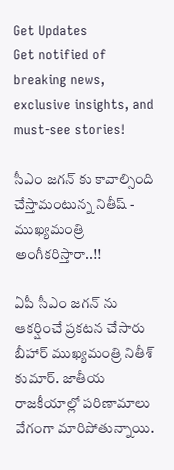Get Updates
Get notified of breaking news, exclusive insights, and must-see stories!

సీఎం జగన్ కు కావాల్సింది చేస్తామంటున్న నితీష్ - ముఖ్యమంత్రి అంగీకరిస్తారా..!!

ఏపీ సీఎం జగన్ ను ఆకర్షించే ప్రకటన చేసారు బీహార్ ముఖ్యమంత్రి నితీశ్ కుమార్. జాతీయ రాజకీయాల్లో పరిణామాలు వేగంగా మారిపోతున్నాయి.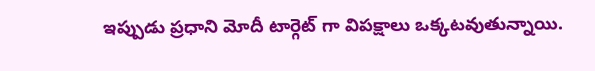ఇప్పుడు ప్రధాని మోదీ టార్గెట్ గా విపక్షాలు ఒక్కటవుతున్నాయి.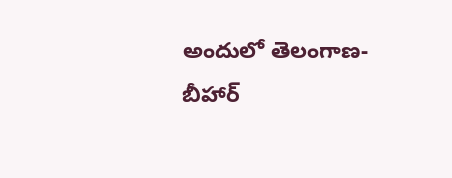అందులో తెలంగాణ- బీహార్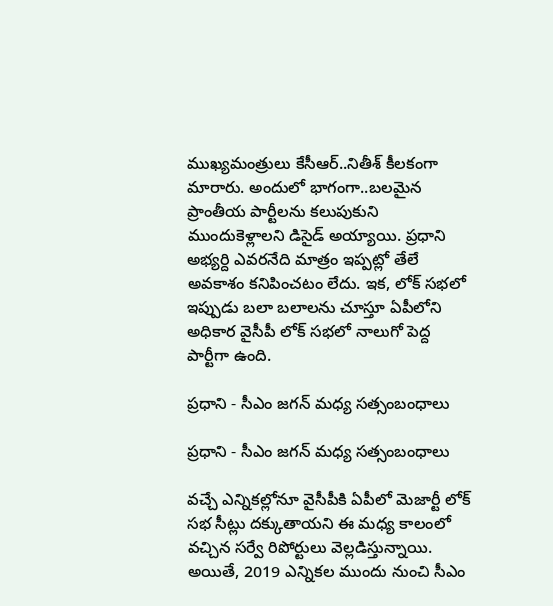ముఖ్యమంత్రులు కేసీఆర్..నితీశ్ కీలకంగా మారారు. అందులో భాగంగా..బలమైన ప్రాంతీయ పార్టీలను కలుపుకుని ముందుకెళ్లాలని డిసైడ్ అయ్యాయి. ప్రధాని అభ్యర్ది ఎవరనేది మాత్రం ఇప్పట్లో తేలే అవకాశం కనిపించటం లేదు. ఇక, లోక్ సభలో ఇప్పుడు బలా బలాలను చూస్తూ ఏపీలోని అధికార వైసీపీ లోక్ సభలో నాలుగో పెద్ద పార్టీగా ఉంది.

ప్రధాని - సీఎం జగన్ మధ్య సత్సంబంధాలు

ప్రధాని - సీఎం జగన్ మధ్య సత్సంబంధాలు

వచ్చే ఎన్నికల్లోనూ వైసీపీకి ఏపీలో మెజార్టీ లోక్ సభ సీట్లు దక్కుతాయని ఈ మధ్య కాలంలో వచ్చిన సర్వే రిపోర్టులు వెల్లడిస్తున్నాయి. అయితే, 2019 ఎన్నికల ముందు నుంచి సీఎం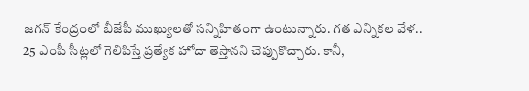జగన్ కేంద్రంలో బీజేపీ ముఖ్యులతో సన్నిహితంగా ఉంటున్నారు. గత ఎన్నికల వేళ.. 25 ఎంపీ సీట్లలో గెలిపిస్తే ప్రత్యేక హోదా తెస్తానని చెప్పుకొచ్చారు. కానీ,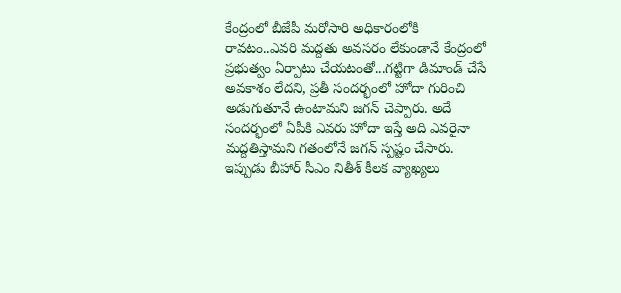కేంద్రంలో బీజేపీ మరోసారి అధికారంలోకి రావటం..ఎవరి మద్దతు అవసరం లేకుండానే కేంద్రంలో ప్రభుత్వం ఏర్పాటు చేయటంతో...గట్టిగా డిమాండ్ చేసే అవకాశం లేదని, ప్రతీ సందర్భంలో హోదా గురించి అడుగుతూనే ఉంటామని జగన్ చెప్పారు. అదే సందర్భంలో ఏపీకి ఎవరు హోదా ఇస్తే అది ఎవరైనా మద్దతిస్తామని గతంలోనే జగన్ స్పష్టం చేసారు. ఇప్పుడు బీహార్ సీఎం నితీశ్ కీలక వ్యాఖ్యలు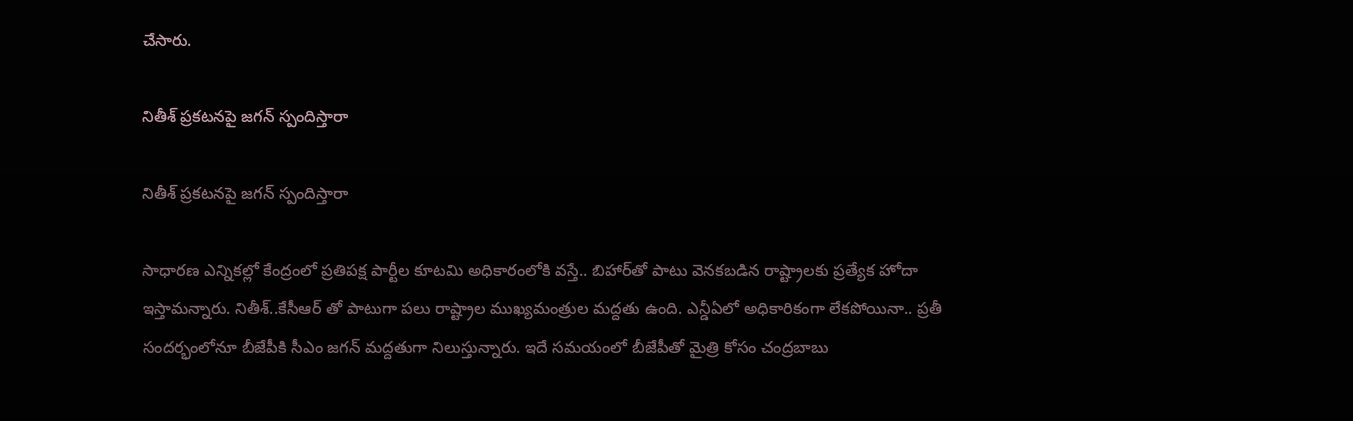చేసారు.

నితీశ్ ప్రకటనపై జగన్ స్పందిస్తారా

నితీశ్ ప్రకటనపై జగన్ స్పందిస్తారా

సాధారణ ఎన్నికల్లో కేంద్రంలో ప్రతిపక్ష పార్టీల కూటమి అధికారంలోకి వస్తే.. బిహార్‌తో పాటు వెనకబడిన రాష్ట్రాలకు ప్రత్యేక హోదా ఇస్తామన్నారు. నితీశ్..కేసీఆర్ తో పాటుగా పలు రాష్ట్రాల ముఖ్యమంత్రుల మద్దతు ఉంది. ఎన్డీఏలో అధికారికంగా లేకపోయినా.. ప్రతీ సందర్భంలోనూ బీజేపీకి సీఎం జగన్ మద్దతుగా నిలుస్తున్నారు. ఇదే సమయంలో బీజేపీతో మైత్రి కోసం చంద్రబాబు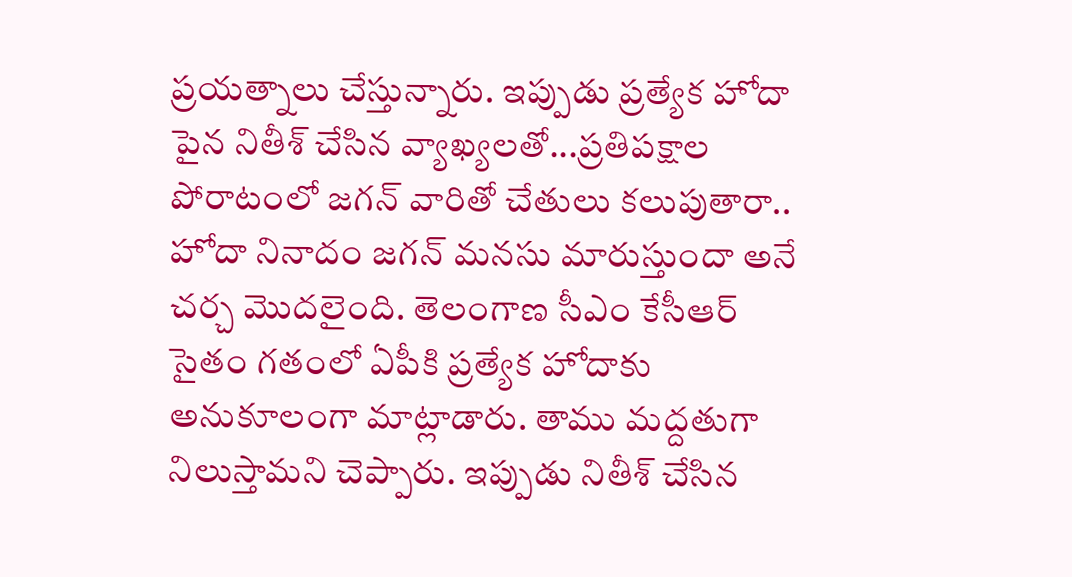ప్రయత్నాలు చేస్తున్నారు. ఇప్పుడు ప్రత్యేక హోదా పైన నితీశ్ చేసిన వ్యాఖ్యలతో...ప్రతిపక్షాల పోరాటంలో జగన్ వారితో చేతులు కలుపుతారా.. హోదా నినాదం జగన్ మనసు మారుస్తుందా అనే చర్చ మొదలైంది. తెలంగాణ సీఎం కేసీఆర్ సైతం గతంలో ఏపీకి ప్రత్యేక హోదాకు అనుకూలంగా మాట్లాడారు. తాము మద్దతుగా నిలుస్తామని చెప్పారు. ఇప్పుడు నితీశ్ చేసిన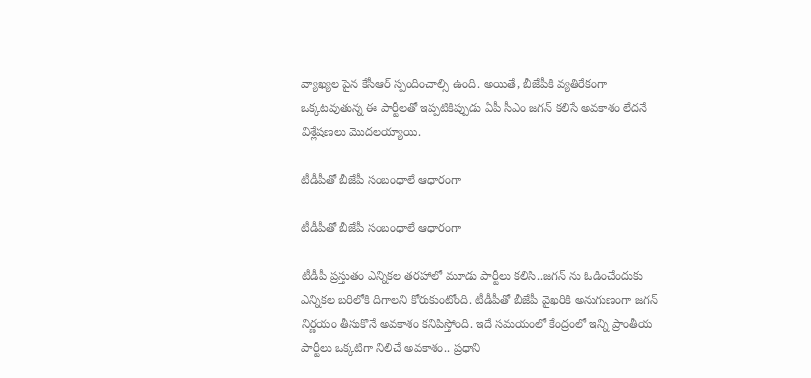వ్యాఖ్యల పైన కేసీఆర్ స్పందించాల్సి ఉంది. అయితే, బీజేపీకి వ్యతిరేకంగా ఒక్కటవుతున్న ఈ పార్టీలతో ఇప్పటికిప్పుడు ఏపీ సీఎం జగన్ కలిసే అవకాశం లేదనే విశ్లేషణలు మొదలయ్యాయి.

టీడీపీతో బీజేపీ సంబంధాలే ఆధారంగా

టీడీపీతో బీజేపీ సంబంధాలే ఆధారంగా

టీడీపీ ప్రస్తుతం ఎన్నికల తరహాలో మూడు పార్టీలు కలిసి..జగన్ ను ఓడించేందుకు ఎన్నికల బరిలోకి దిగాలని కోరుకుంటోంది. టీడీపీతో బీజేపీ వైఖరికి అనుగుణంగా జగన్ నిర్ణయం తీసుకొనే అవకాశం కనిపిస్తోంది. ఇదే సమయంలో కేంద్రంలో ఇన్ని ప్రాంతీయ పార్టీలు ఒక్కటిగా నిలిచే అవకాశం.. ప్రధాని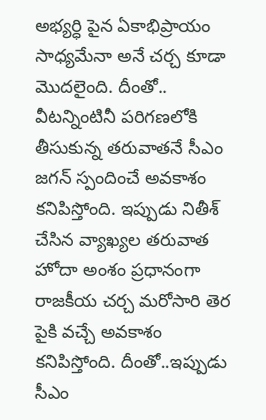అభ్యర్ధి పైన ఏకాభిప్రాయం సాధ్యమేనా అనే చర్చ కూడా మొదలైంది. దీంతో.. వీటన్నింటినీ పరిగణలోకి తీసుకున్న తరువాతనే సీఎం జగన్ స్పందించే అవకాశం కనిపిస్తోంది. ఇప్పుడు నితీశ్ చేసిన వ్యాఖ్యల తరువాత హోదా అంశం ప్రధానంగా రాజకీయ చర్చ మరోసారి తెర పైకి వచ్చే అవకాశం కనిపిస్తోంది. దీంతో..ఇప్పుడు సీఎం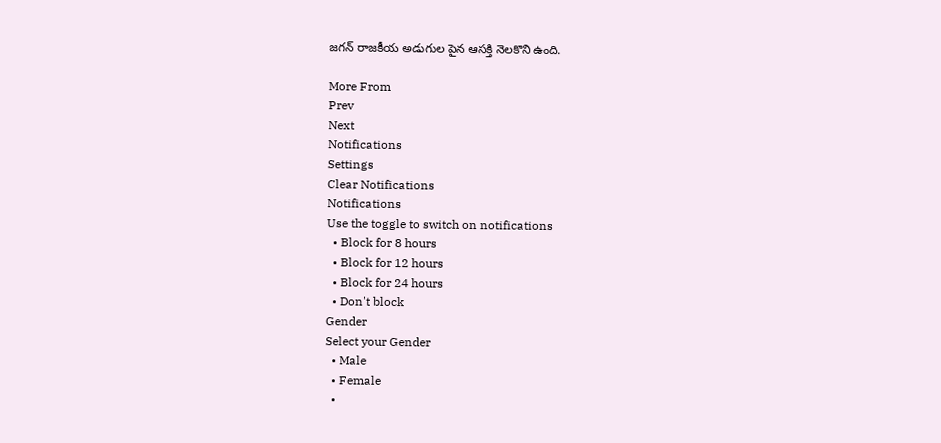జగన్ రాజకీయ అడుగుల పైన ఆసక్తి నెలకొని ఉంది.

More From
Prev
Next
Notifications
Settings
Clear Notifications
Notifications
Use the toggle to switch on notifications
  • Block for 8 hours
  • Block for 12 hours
  • Block for 24 hours
  • Don't block
Gender
Select your Gender
  • Male
  • Female
  •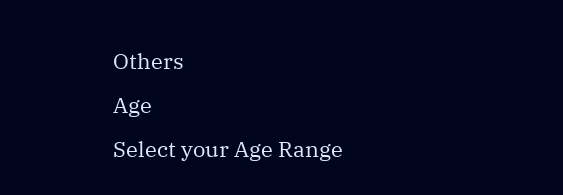Others
Age
Select your Age Range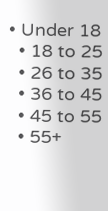• Under 18
  • 18 to 25
  • 26 to 35
  • 36 to 45
  • 45 to 55
  • 55+